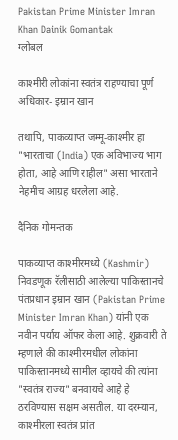Pakistan Prime Minister Imran Khan Dainik Gomantak
ग्लोबल

काश्मीरी लोकांना स्वतंत्र राहण्याचा पूर्ण अधिकार- इम्रान खान

तथापि, पाकव्याप्त जम्मू-काश्मीर हा "भारताचा (India) एक अविभाज्य भाग होता, आहे आणि राहील" असा भारताने नेहमीच आग्रह धरलेला आहे.

दैनिक गोमन्तक

पाकव्याप्त काश्मीरमध्ये (Kashmir) निवडणूक रॅलीसाठी आलेल्या पाकिस्तानचे पंतप्रधान इम्रान खान (Pakistan Prime Minister Imran Khan) यांनी एक नवीन पर्याय ऑफर केला आहे. शुक्रवारी ते म्हणाले की काश्मीरमधील लोकांना पाकिस्तानमध्ये सामील व्हायचे की त्यांना "स्वतंत्र राज्य" बनवायचे आहे हे ठरविण्यास सक्षम असतील. या दरम्यान, काश्मीरला स्वतंत्र प्रांत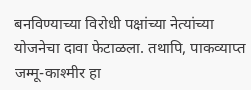बनविण्याच्या विरोधी पक्षांच्या नेत्यांच्या योजनेचा दावा फेटाळला. तथापि, पाकव्याप्त जम्मू-काश्मीर हा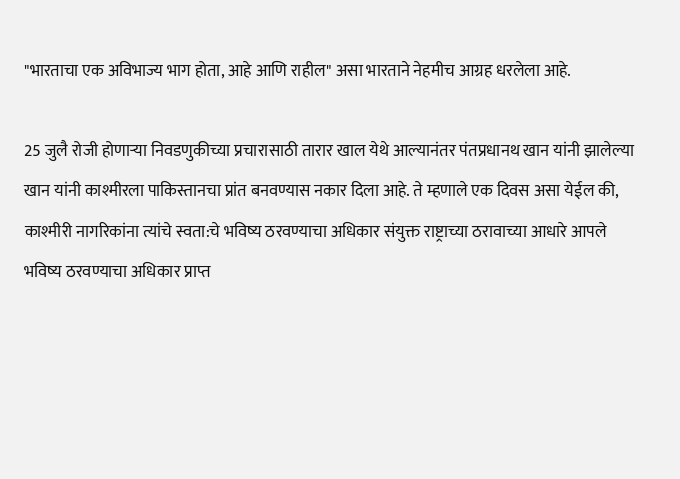"भारताचा एक अविभाज्य भाग होता, आहे आणि राहील" असा भारताने नेहमीच आग्रह धरलेला आहे.

25 जुलै रोजी होणार्‍या निवडणुकीच्या प्रचारासाठी तारार खाल येथे आल्यानंतर पंतप्रधानथ खान यांनी झालेल्या खान यांनी काश्मीरला पाकिस्तानचा प्रांत बनवण्यास नकार दिला आहे. ते म्हणाले एक दिवस असा येईल की, काश्मीरी नागरिकांना त्यांचे स्वता:चे भविष्य ठरवण्याचा अधिकार संयुक्त राष्ट्राच्या ठरावाच्या आधारे आपले भविष्य ठरवण्याचा अधिकार प्राप्त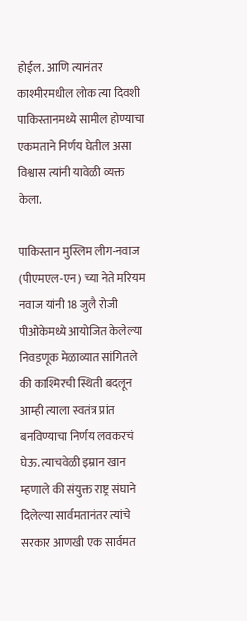होईल. आणि त्यानंतर काश्मीरमधील लोक त्या दिवशी पाकिस्तानमध्ये सामील होण्याचा एकमताने निर्णय घेतील असा विश्वास त्यांनी यावेळी व्यक्त केला.

पाकिस्तान मुस्लिम लीग-नवाज (पीएमएल-एन) च्या नेते मरियम नवाज यांनी 18 जुलै रोजी पीओकेमध्ये आयोजित केलेल्या निवडणूक मेळाव्यात सांगितले की काश्मिरची स्थिती बदलून आम्ही त्याला स्वतंत्र प्रांत बनविण्याचा निर्णय लवकरचं घेऊ. त्याचवेळी इम्रान खान म्हणाले की संयुक्त राष्ट्र संघाने दिलेल्या सार्वमतानंतर त्यांचे सरकार आणखी एक सार्वमत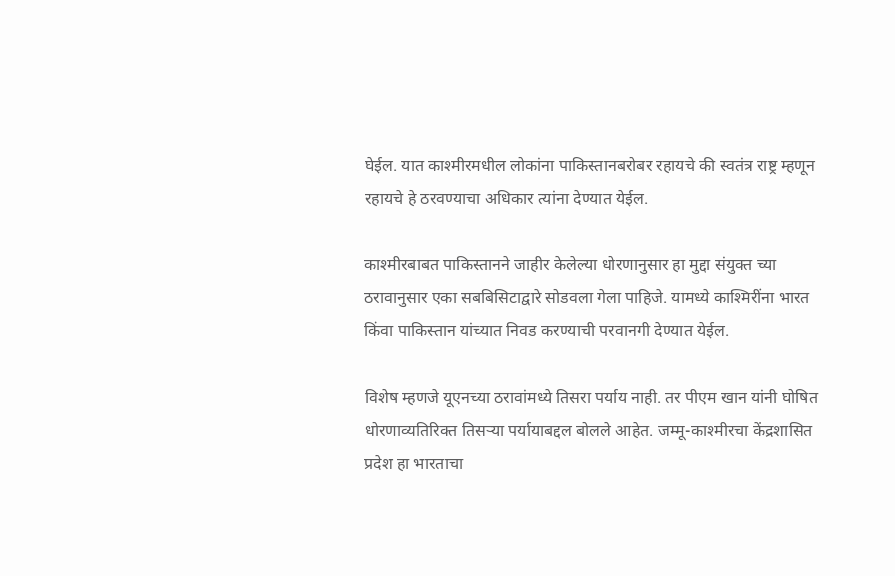घेईल. यात काश्मीरमधील लोकांना पाकिस्तानबरोबर रहायचे की स्वतंत्र राष्ट्र म्हणून रहायचे हे ठरवण्याचा अधिकार त्यांना देण्यात येईल.

काश्मीरबाबत पाकिस्तानने जाहीर केलेल्या धोरणानुसार हा मुद्दा संयुक्त च्या ठरावानुसार एका सबबिसिटाद्वारे सोडवला गेला पाहिजे. यामध्ये काश्मिरींना भारत किंवा पाकिस्तान यांच्यात निवड करण्याची परवानगी देण्यात येईल.

विशेष म्हणजे यूएनच्या ठरावांमध्ये तिसरा पर्याय नाही. तर पीएम खान यांनी घोषित धोरणाव्यतिरिक्त तिसर्‍या पर्यायाबद्दल बोलले आहेत. जम्मू-काश्मीरचा केंद्रशासित प्रदेश हा भारताचा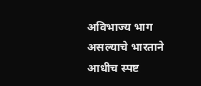अविभाज्य भाग असल्याचे भारताने आधीच स्पष्ट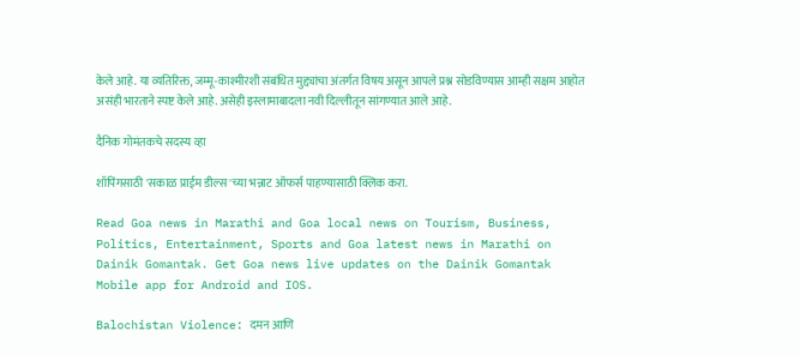केले आहे. या व्यतिरिक्त, जम्मू-काश्मीरशी संबंधित मुद्द्यांचा अंतर्गत विषय असून आपले प्रश्न सोडविण्यास आम्ही सक्षम आहोत असंही भारताने स्पष्ट केले आहे. असेही इस्लामाबादला नवी दिल्लीतून सांगण्यात आले आहे.

दैनिक गोमंतकचे सदस्य व्हा

शॉपिंगसाठी 'सकाळ प्राईम डील्स'च्या भन्नाट ऑफर्स पाहण्यासाठी क्लिक करा.

Read Goa news in Marathi and Goa local news on Tourism, Business, Politics, Entertainment, Sports and Goa latest news in Marathi on Dainik Gomantak. Get Goa news live updates on the Dainik Gomantak Mobile app for Android and IOS.

Balochistan Violence: दमन आणि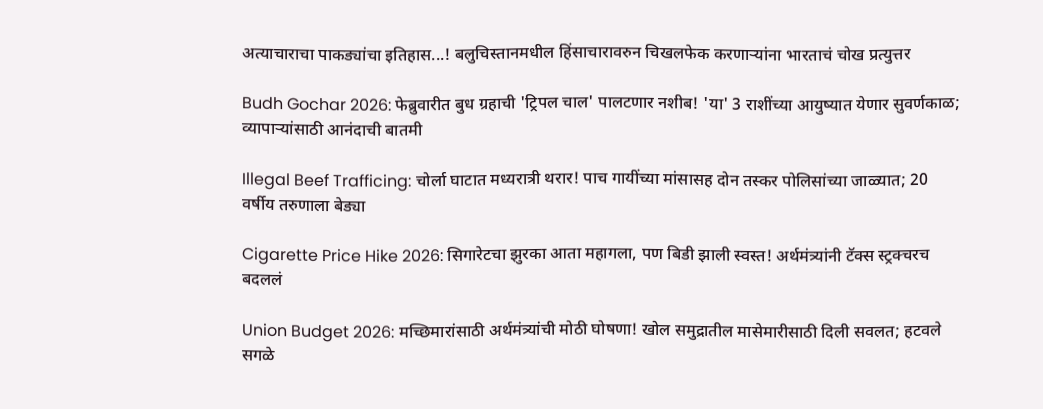अत्याचाराचा पाकड्यांचा इतिहास...! बलुचिस्तानमधील हिंसाचारावरुन चिखलफेक करणाऱ्यांना भारताचं चोख प्रत्युत्तर

Budh Gochar 2026: फेब्रुवारीत बुध ग्रहाची 'ट्रिपल चाल' पालटणार नशीब! 'या' 3 राशींच्या आयुष्यात येणार सुवर्णकाळ; व्यापाऱ्यांसाठी आनंदाची बातमी

Illegal Beef Trafficing: चोर्ला घाटात मध्यरात्री थरार! पाच गायींच्या मांसासह दोन तस्कर पोलिसांच्या जाळ्यात; 20 वर्षीय तरुणाला बेड्या

Cigarette Price Hike 2026: सिगारेटचा झुरका आता महागला, पण बिडी झाली स्वस्त! अर्थमंत्र्यांनी टॅक्स स्ट्रक्चरच बदललं

Union Budget 2026: मच्छिमारांसाठी अर्थमंत्र्यांची मोठी घोषणा! खोल समुद्रातील मासेमारीसाठी दिली सवलत; हटवले सगळे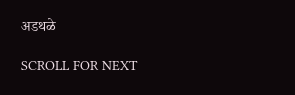अडथळे

SCROLL FOR NEXT